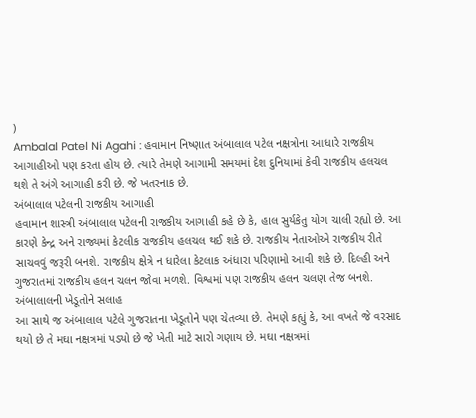)
Ambalal Patel Ni Agahi : હવામાન નિષ્ણાત અંબાલાલ પટેલ નક્ષત્રોના આધારે રાજકીય આગાહીઓ પણ કરતા હોય છે. ત્યારે તેમણે આગામી સમયમાં દેશ દુનિયામાં કેવી રાજકીય હલચલ થશે તે અંગે આગાહી કરી છે. જે ખતરનાક છે.
અંબાલાલ પટેલની રાજકીય આગાહી
હવામાન શાસ્ત્રી અંબાલાલ પટેલની રાજકીય આગાહી કહે છે કે, હાલ સુર્યકેતુ યોગ ચાલી રહ્યો છે. આ કારણે કેન્દ્ર અને રાજ્યમાં કેટલીક રાજકીય હલચલ થઈ શકે છે. રાજકીય નેતાઓએ રાજકીય રીતે સાચવવું જરૂરી બનશે. રાજકીય ક્ષેત્રે ન ધારેલા કેટલાક અંધારા પરિણામો આવી શકે છે. દિલ્હી અને ગુજરાતમાં રાજકીય હલન ચલન જોવા મળશે. વિશ્વમાં પણ રાજકીય હલન ચલણ તેજ બનશે.
અંબાલાલની ખેડૂતોને સલાહ
આ સાથે જ અંબાલાલ પટેલે ગુજરાતના ખેડૂતોને પણ ચેતવ્યા છે. તેમણે કહ્યું કે, આ વખતે જે વરસાદ થયો છે તે મઘા નક્ષત્રમાં પડ્યો છે જે ખેતી માટે સારો ગણાય છે. મઘા નક્ષત્રમાં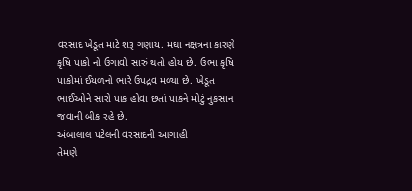વરસાદ ખેડૂત માટે શરૂ ગણાય. મઘા નક્ષત્રના કારણે કૃષિ પાકો નો ઉગાવો સારું થતો હોય છે. ઉભા કૃષિ પાકોમાં ઈયળનો ભારે ઉપદ્રવ મળ્યા છે. ખેડૂત ભાઈઓને સારો પાક હોવા છતાં પાકને મોટું નુકસાન જવાની બીક રહે છે.
અંબાલાલ પટેલની વરસાદની આગાહી
તેમણે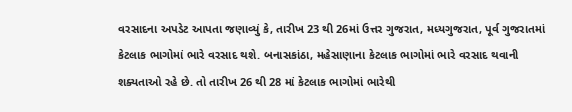વરસાદના અપડેટ આપતા જણાવ્યું કે, તારીખ 23 થી 26માં ઉત્તર ગુજરાત, મધ્યગુજરાત, પૂર્વ ગુજરાતમાં કેટલાક ભાગોમાં ભારે વરસાદ થશે. બનાસકાંઠા, મહેસાણાના કેટલાક ભાગોમાં ભારે વરસાદ થવાની શક્યતાઓ રહે છે. તો તારીખ 26 થી 28 માં કેટલાક ભાગોમાં ભારેથી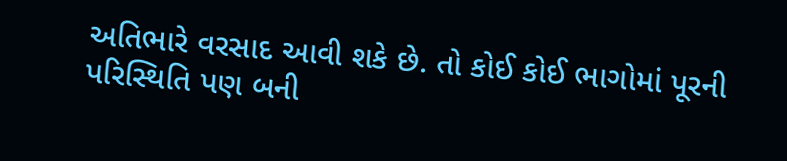અતિભારે વરસાદ આવી શકે છે. તો કોઈ કોઈ ભાગોમાં પૂરની પરિસ્થિતિ પણ બની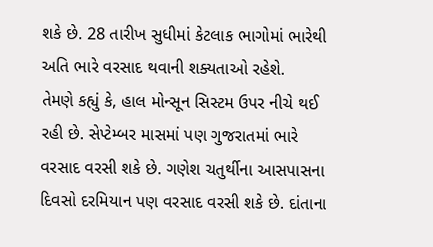શકે છે. 28 તારીખ સુધીમાં કેટલાક ભાગોમાં ભારેથી અતિ ભારે વરસાદ થવાની શક્યતાઓ રહેશે.
તેમણે કહ્યું કે, હાલ મોન્સૂન સિસ્ટમ ઉપર નીચે થઈ રહી છે. સેપ્ટેમ્બર માસમાં પણ ગુજરાતમાં ભારે વરસાદ વરસી શકે છે. ગણેશ ચતુર્થીના આસપાસના દિવસો દરમિયાન પણ વરસાદ વરસી શકે છે. દાંતાના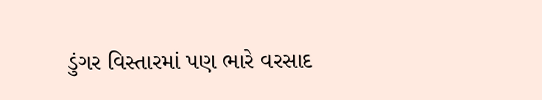ડુંગર વિસ્તારમાં પણ ભારે વરસાદ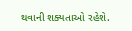થવાની શક્યતાઓ રહેશે.